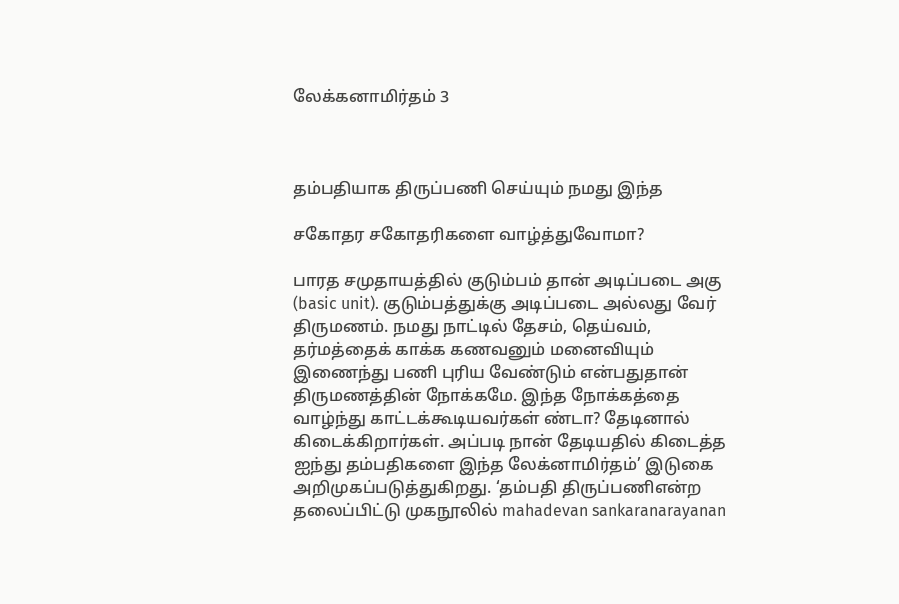லேக்கனாமிர்தம் 3



தம்பதியாக திருப்பணி செய்யும் நமது இந்த

சகோதர சகோதரிகளை வாழ்த்துவோமா?

பாரத சமுதாயத்தில் குடும்பம் தான் அடிப்படை அகு (basic unit). குடும்பத்துக்கு அடிப்படை அல்லது வேர் திருமணம். நமது நாட்டில் தேசம், தெய்வம், தர்மத்தைக் காக்க கணவனும் மனைவியும் இணைந்து பணி புரிய வேண்டும் என்பதுதான் திருமணத்தின் நோக்கமே. இந்த நோக்கத்தை வாழ்ந்து காட்டக்கூடியவர்கள் ண்டா? தேடினால் கிடைக்கிறார்கள். அப்படி நான் தேடியதில் கிடைத்த ஐந்து தம்பதிகளை இந்த லேக்னாமிர்தம்’ இடுகை அறிமுகப்படுத்துகிறது. ‘தம்பதி திருப்பணிஎன்ற தலைப்பிட்டு முகநூலில் mahadevan sankaranarayanan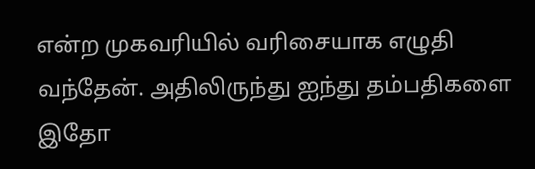என்ற முகவரியில் வரிசையாக எழுதி வந்தேன். அதிலிருந்து ஐந்து தம்பதிகளை இதோ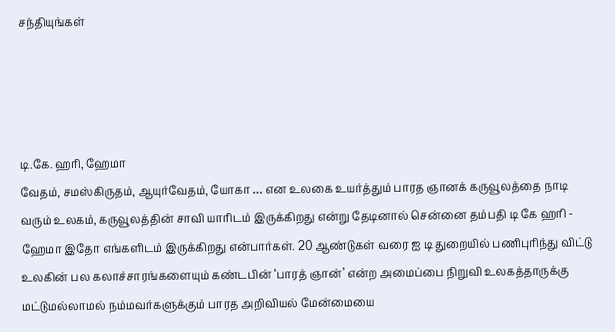சந்தியுங்கள்




டி.கே. ஹரி, ஹேமா
வேதம், சமஸ்கிருதம், ஆயுர்வேதம், யோகா … என உலகை உயர்த்தும் பாரத ஞானக் கருவூலத்தை நாடி வரும் உலகம், கருவூலத்தின் சாவி யாரிடம் இருக்கிறது என்று தேடினால் சென்னை தம்பதி டி கே ஹரி - ஹேமா இதோ எங்களிடம் இருக்கிறது என்பார்கள். 20 ஆண்டுகள் வரை ஐ டி துறையில் பணிபுரிந்து விட்டு உலகின் பல கலாச்சாரங்களையும் கண்டபின் ‘பாரத் ஞான்’ என்ற அமைப்பை நிறுவி உலகத்தாருக்கு மட்டுமல்லாமல் நம்மவர்களுக்கும் பாரத அறிவியல் மேன்மையை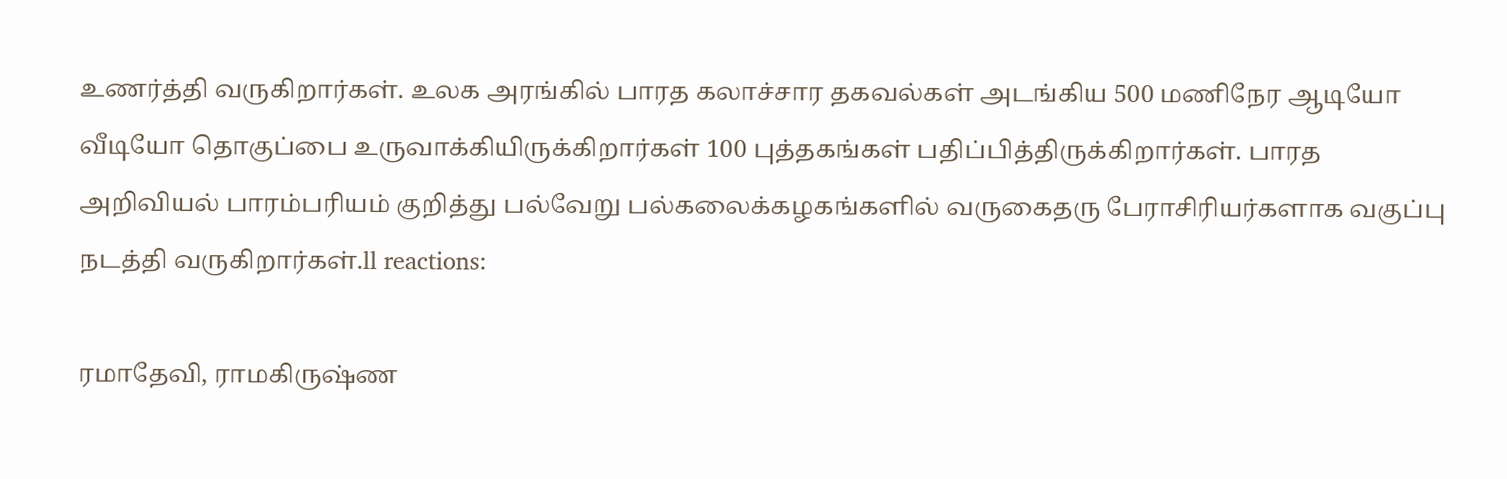உணர்த்தி வருகிறார்கள். உலக அரங்கில் பாரத கலாச்சார தகவல்கள் அடங்கிய 500 மணிநேர ஆடியோ வீடியோ தொகுப்பை உருவாக்கியிருக்கிறார்கள் 100 புத்தகங்கள் பதிப்பித்திருக்கிறார்கள். பாரத அறிவியல் பாரம்பரியம் குறித்து பல்வேறு பல்கலைக்கழகங்களில் வருகைதரு பேராசிரியர்களாக வகுப்பு நடத்தி வருகிறார்கள்.ll reactions:

ரமாதேவி, ராமகிருஷ்ண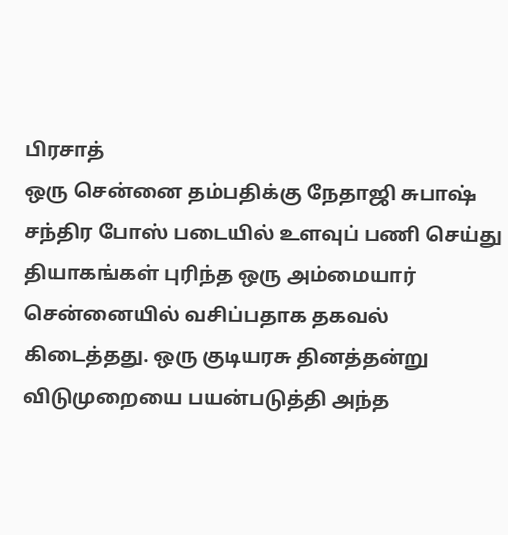பிரசாத்
ஒரு சென்னை தம்பதிக்கு நேதாஜி சுபாஷ் சந்திர போஸ் படையில் உளவுப் பணி செய்து தியாகங்கள் புரிந்த ஒரு அம்மையார் சென்னையில் வசிப்பதாக தகவல் கிடைத்தது. ஒரு குடியரசு தினத்தன்று விடுமுறையை பயன்படுத்தி அந்த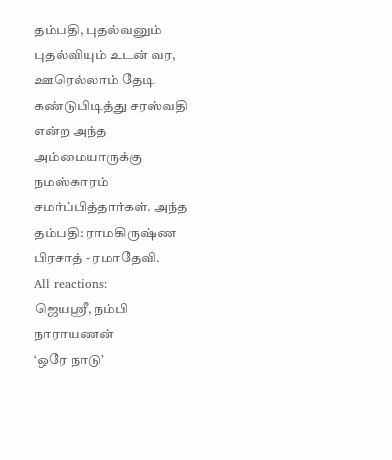தம்பதி, புதல்வனும் புதல்வியும் உடன் வர, ஊரெல்லாம் தேடி கண்டுபிடித்து சரஸ்வதி என்ற அந்த அம்மையாருக்கு நமஸ்காரம் சமர்ப்பித்தார்கள். அந்த தம்பதி: ராமகிருஷ்ண பிரசாத் - ரமாதேவி.
All reactions:
ஜெயஸ்ரீ, நம்பி நாராயணன்
‘ஒரே நாடு’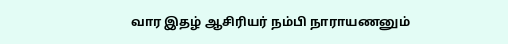வார இதழ் ஆசிரியர் நம்பி நாராயணனும்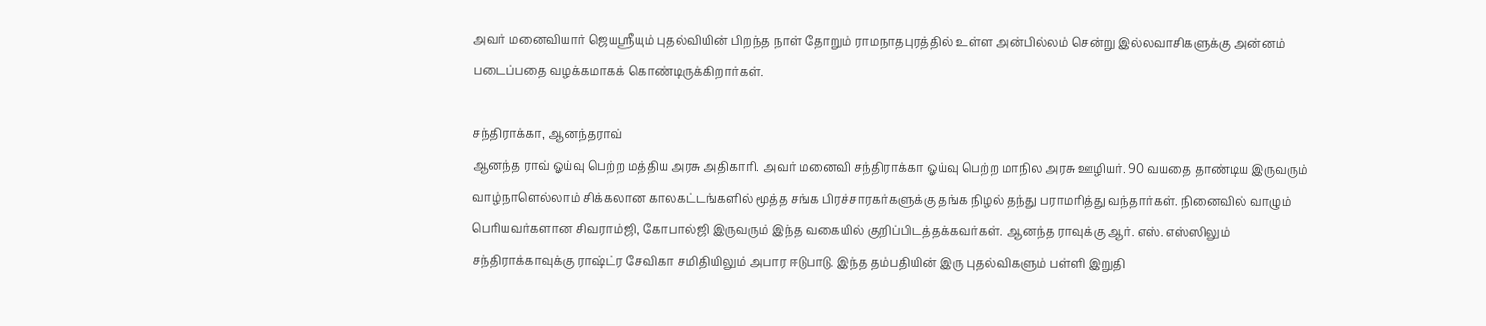அவர் மனைவியார் ஜெயஸ்ரீயும் புதல்வியின் பிறந்த நாள் தோறும் ராமநாதபுரத்தில் உள்ள அன்பில்லம் சென்று இல்லவாசிகளுக்கு அன்னம் படைப்பதை வழக்கமாகக் கொண்டிருக்கிறார்கள்.

சந்திராக்கா, ஆனந்தராவ்
ஆனந்த ராவ் ஓய்வு பெற்ற மத்திய அரசு அதிகாரி. அவர் மனைவி சந்திராக்கா ஓய்வு பெற்ற மாநில அரசு ஊழியர். 90 வயதை தாண்டிய இருவரும் வாழ்நாளெல்லாம் சிக்கலான காலகட்டங்களில் மூத்த சங்க பிரச்சாரகர்களுக்கு தங்க நிழல் தந்து பராமரித்து வந்தார்கள். நினைவில் வாழும் பெரியவர்களான சிவராம்ஜி, கோபால்ஜி இருவரும் இந்த வகையில் குறிப்பிடத்தக்கவர்கள். ஆனந்த ராவுக்கு ஆர். எஸ். எஸ்ஸிலும் சந்திராக்காவுக்கு ராஷ்ட்ர சேவிகா சமிதியிலும் அபார ஈடுபாடு. இந்த தம்பதியின் இரு புதல்விகளும் பள்ளி இறுதி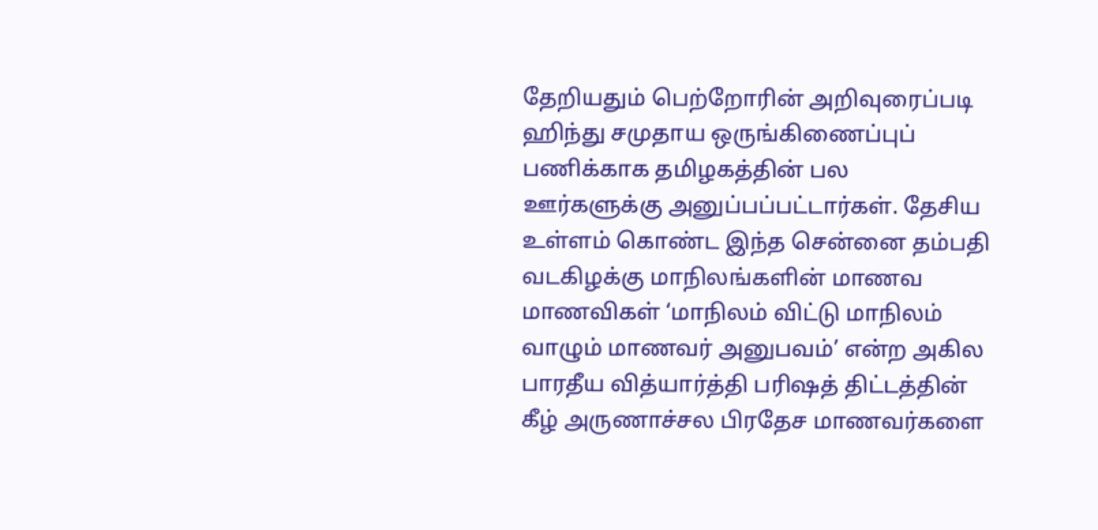தேறியதும் பெற்றோரின் அறிவுரைப்படி ஹிந்து சமுதாய ஒருங்கிணைப்புப் பணிக்காக தமிழகத்தின் பல ஊர்களுக்கு அனுப்பப்பட்டார்கள். தேசிய உள்ளம் கொண்ட இந்த சென்னை தம்பதி வடகிழக்கு மாநிலங்களின் மாணவ மாணவிகள் ‘மாநிலம் விட்டு மாநிலம் வாழும் மாணவர் அனுபவம்’ என்ற அகில பாரதீய வித்யார்த்தி பரிஷத் திட்டத்தின் கீழ் அருணாச்சல பிரதேச மாணவர்களை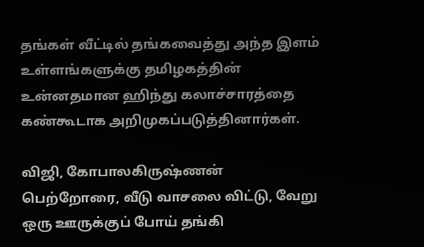தங்கள் வீட்டில் தங்கவைத்து அந்த இளம் உள்ளங்களுக்கு தமிழகத்தின் உன்னதமான ஹிந்து கலாச்சாரத்தை கண்கூடாக அறிமுகப்படுத்தினார்கள்.

விஜி, கோபாலகிருஷ்ணன்
பெற்றோரை, வீடு வாசலை விட்டு, வேறு ஒரு ஊருக்குப் போய் தங்கி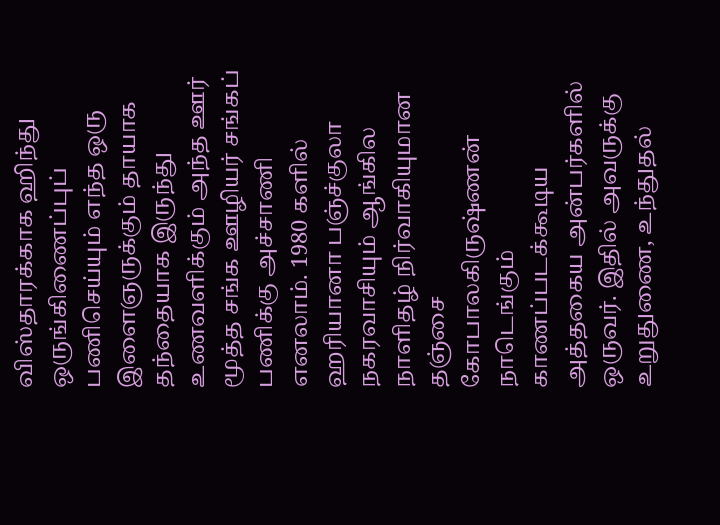விஸ்தாரக்காக ஹிந்து ஒருங்கிணைப்புப் பணிசெய்யும் எந்த ஒரு இளைஞருக்கும் தாயாக தந்தையாக இருந்து உணவளிக்கும் அந்த ஊர் மூத்த சங்க ஊழியர் சங்கப் பணிக்கு அச்சாணி எனலாம். 1980 களில் ஹரியானா பஞ்ச்குலா நகரவாசியும் ஆங்கில நாளிதழ் நிர்வாகியுமான தஞ்சை கோபாலகிருஷ்ணன் நாடெங்கும் காணப்படக்கூடிய அத்தகைய அன்பர்களில் ஒருவர். இதில் அவருக்கு உறுதுணை, உந்துதல்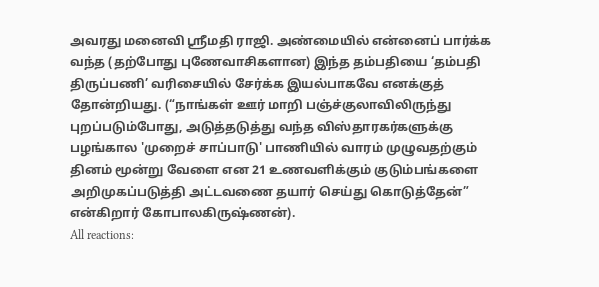அவரது மனைவி ஸ்ரீமதி ராஜி. அண்மையில் என்னைப் பார்க்க வந்த (தற்போது புணேவாசிகளான) இந்த தம்பதியை ‘தம்பதி திருப்பணி’ வரிசையில் சேர்க்க இயல்பாகவே எனக்குத் தோன்றியது. (“நாங்கள் ஊர் மாறி பஞ்ச்குலாவிலிருந்து புறப்படும்போது, அடுத்தடுத்து வந்த விஸ்தாரகர்களுக்கு பழங்கால 'முறைச் சாப்பாடு' பாணியில் வாரம் முழுவதற்கும் தினம் மூன்று வேளை என 21 உணவளிக்கும் குடும்பங்களை அறிமுகப்படுத்தி அட்டவணை தயார் செய்து கொடுத்தேன்” என்கிறார் கோபாலகிருஷ்ணன்).
All reactions: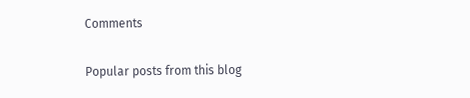Comments

Popular posts from this blog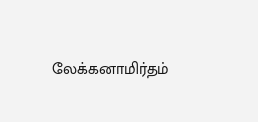லேக்கனாமிர்தம்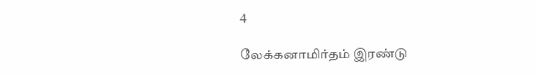4

லேக்கனாமிர்தம் இரண்டு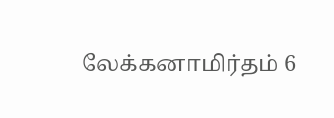லேக்கனாமிர்தம் 6